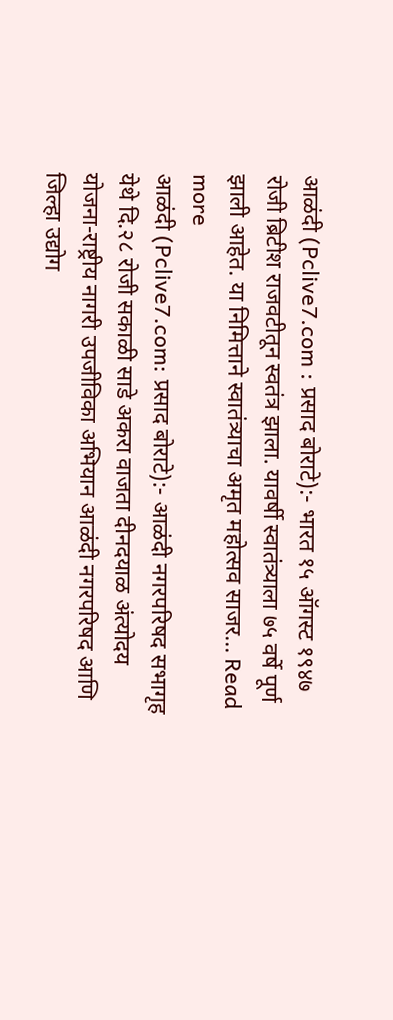आळंदी (Pclive7.com : प्रसाद बोराटे):- भारत १५ ऑगस्ट १९४७ रोजी ब्रिटीश राजवटीतून स्वतंत्र झाला. यावर्षी स्वातंत्र्याला ७५ वर्षे पूर्ण झाली आहेत. या निमित्ताने स्वातंत्र्याचा अमृत महोत्सव साजर... Read more
आळंदी (Pclive7.com: प्रसाद बोराटे):- आळंदी नगरपरिषद सभागृह येथे दि.२८ रोजी सकाळी साडे अकरा वाजता दीनदयाळ अंत्योदय योजना-राष्ट्रीय नागरी उपजीविका अभियान आळंदी नगरपरिषद आणि जिल्हा उद्योग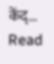केंद्... Read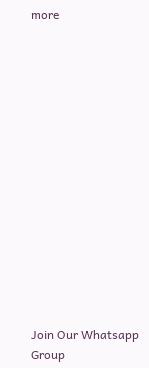more















Join Our Whatsapp Group